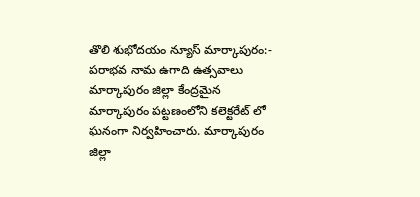తొలి శుభోదయం న్యూస్ మార్కాపురం:-
పరాభవ నామ ఉగాది ఉత్సవాలు మార్కాపురం జిల్లా కేంద్రమైన మార్కాపురం పట్టణంలోని కలెక్టరేట్ లో ఘనంగా నిర్వహించారు. మార్కాపురం జిల్లా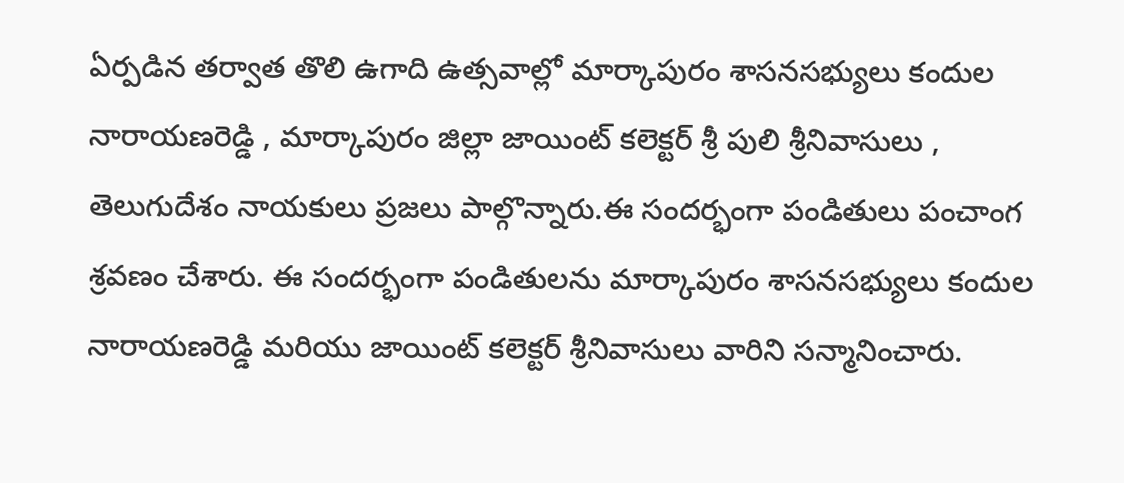ఏర్పడిన తర్వాత తొలి ఉగాది ఉత్సవాల్లో మార్కాపురం శాసనసభ్యులు కందుల నారాయణరెడ్డి , మార్కాపురం జిల్లా జాయింట్ కలెక్టర్ శ్రీ పులి శ్రీనివాసులు , తెలుగుదేశం నాయకులు ప్రజలు పాల్గొన్నారు.ఈ సందర్భంగా పండితులు పంచాంగ శ్రవణం చేశారు. ఈ సందర్భంగా పండితులను మార్కాపురం శాసనసభ్యులు కందుల నారాయణరెడ్డి మరియు జాయింట్ కలెక్టర్ శ్రీనివాసులు వారిని సన్మానించారు.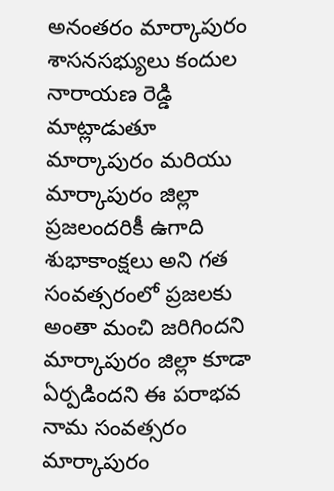అనంతరం మార్కాపురం శాసనసభ్యులు కందుల నారాయణ రెడ్డి మాట్లాడుతూ మార్కాపురం మరియు మార్కాపురం జిల్లా ప్రజలందరికీ ఉగాది శుభాకాంక్షలు అని గత సంవత్సరంలో ప్రజలకు అంతా మంచి జరిగిందని మార్కాపురం జిల్లా కూడా ఏర్పడిందని ఈ పరాభవ నామ సంవత్సరం మార్కాపురం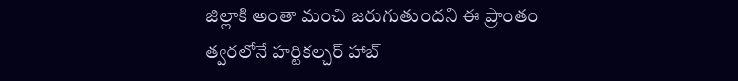జిల్లాకి అంతా మంచి జరుగుతుందని ఈ ప్రాంతం త్వరలోనే హర్టికల్చర్ హాబ్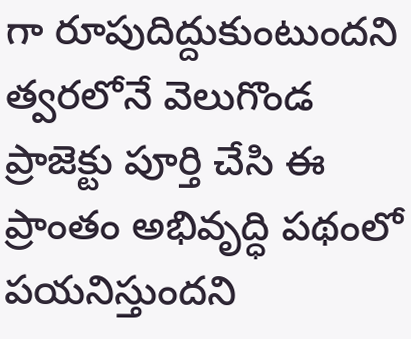గా రూపుదిద్దుకుంటుందని త్వరలోనే వెలుగొండ ప్రాజెక్టు పూర్తి చేసి ఈ ప్రాంతం అభివృద్ధి పథంలో పయనిస్తుందని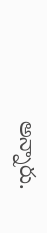అన్నారు.